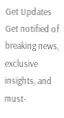Get Updates
Get notified of breaking news, exclusive insights, and must-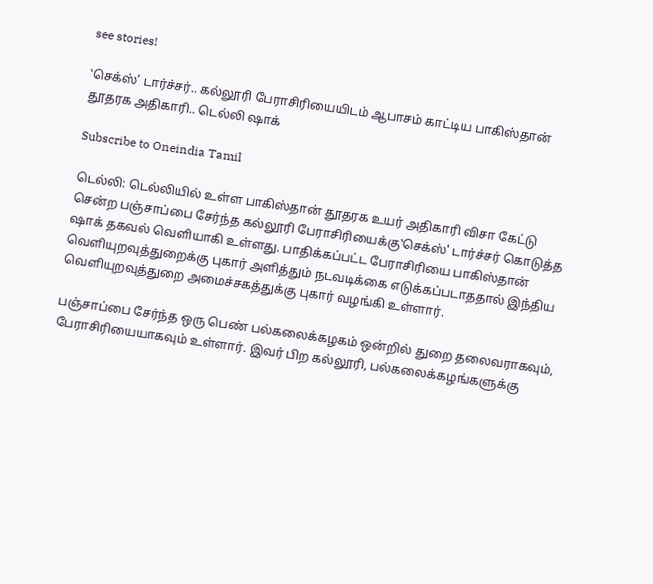see stories!

‛செக்ஸ்’ டார்ச்சர்.. கல்லூரி பேராசிரியையிடம் ஆபாசம் காட்டிய பாகிஸ்தான் தூதரக அதிகாரி.. டெல்லி ஷாக்

Subscribe to Oneindia Tamil

டெல்லி: டெல்லியில் உள்ள பாகிஸ்தான் தூதரக உயர் அதிகாரி விசா கேட்டு சென்ற பஞ்சாப்பை சேர்ந்த கல்லூரி பேராசிரியைக்கு‛செக்ஸ்' டார்ச்சர் கொடுத்த ஷாக் தகவல் வெளியாகி உள்ளது. பாதிக்கப்பட்ட பேராசிரியை பாகிஸ்தான் வெளியுறவுத்துறைக்கு புகார் அளித்தும் நடவடிக்கை எடுக்கப்படாததால் இந்திய வெளியுறவுத்துறை அமைச்சகத்துக்கு புகார் வழங்கி உள்ளார்.

பஞ்சாப்பை சேர்ந்த ஒரு பெண் பல்கலைக்கழகம் ஒன்றில் துறை தலைவராகவும், பேராசிரியையாகவும் உள்ளார். இவர் பிற கல்லூரி, பல்கலைக்கழங்களுக்கு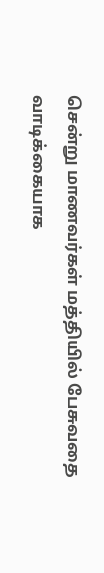சென்று மாணவர்கள் மத்தியில் பேசுவதை வாடிக்கையாக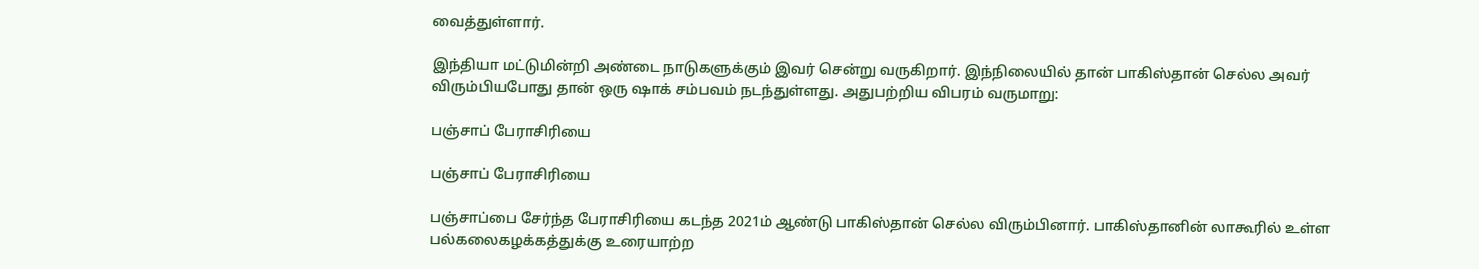வைத்துள்ளார்.

இந்தியா மட்டுமின்றி அண்டை நாடுகளுக்கும் இவர் சென்று வருகிறார். இந்நிலையில் தான் பாகிஸ்தான் செல்ல அவர் விரும்பியபோது தான் ஒரு ஷாக் சம்பவம் நடந்துள்ளது. அதுபற்றிய விபரம் வருமாறு:

பஞ்சாப் பேராசிரியை

பஞ்சாப் பேராசிரியை

பஞ்சாப்பை சேர்ந்த பேராசிரியை கடந்த 2021ம் ஆண்டு பாகிஸ்தான் செல்ல விரும்பினார். பாகிஸ்தானின் லாகூரில் உள்ள பல்கலைகழக்கத்துக்கு உரையாற்ற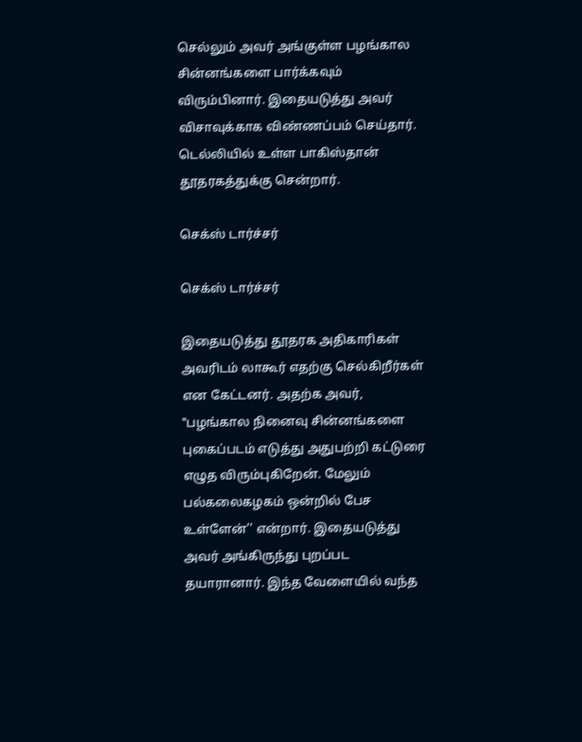செல்லும் அவர் அங்குள்ள பழங்கால சின்னங்களை பார்க்கவும் விரும்பினார். இதையடுத்து அவர் விசாவுக்காக விண்ணப்பம் செய்தார். டெல்லியில் உள்ள பாகிஸ்தான் தூதரகத்துக்கு சென்றார்.

செக்ஸ் டார்ச்சர்

செக்ஸ் டார்ச்சர்

இதையடுத்து தூதரக அதிகாரிகள் அவரிடம் லாகூர் எதற்கு செல்கிறீர்கள் என கேட்டனர். அதற்க அவர், ‛‛பழங்கால நினைவு சின்னங்களை புகைப்படம் எடுத்து அதுபற்றி கட்டுரை எழுத விரும்புகிறேன். மேலும் பல்கலைகழகம் ஒன்றில் பேச உள்ளேன்'' என்றார். இதையடுத்து அவர் அங்கிருந்து புறப்பட தயாரானார். இந்த வேளையில் வந்த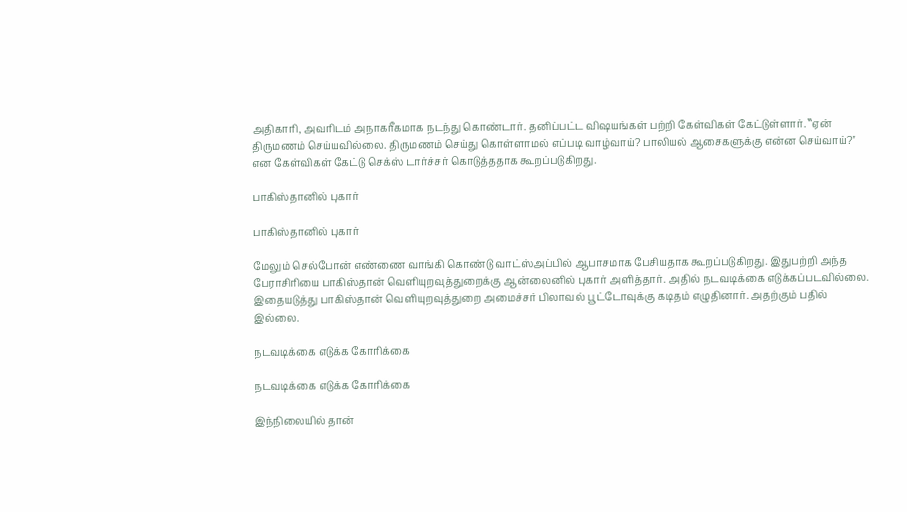அதிகாரி, அவரிடம் அநாகரீகமாக நடந்து கொண்டார். தனிப்பட்ட விஷயங்கள் பற்றி கேள்விகள் கேட்டுள்ளார். ‛‛ஏன் திருமணம் செய்யவில்லை. திருமணம் செய்து கொள்ளாமல் எப்படி வாழ்வாய்? பாலியல் ஆசைகளுக்கு என்ன செய்வாய்?'' என கேள்விகள் கேட்டு செக்ஸ் டார்ச்சர் கொடுத்ததாக கூறப்படுகிறது.

பாகிஸ்தானில் புகார்

பாகிஸ்தானில் புகார்

மேலும் செல்போன் எண்ணை வாங்கி கொண்டு வாட்ஸ்அப்பில் ஆபாசமாக பேசியதாக கூறப்படுகிறது. இதுபற்றி அந்த பேராசிரியை பாகிஸ்தான் வெளியுறவுத்துறைக்கு ஆன்லைனில் புகார் அளித்தார். அதில் நடவடிக்கை எடுக்கப்படவில்லை. இதையடுத்து பாகிஸ்தான் வெளியுறவுத்துறை அமைச்சர் பிலாவல் பூட்டோவுக்கு கடிதம் எழுதினார். அதற்கும் பதில் இல்லை.

நடவடிக்கை எடுக்க கோரிக்கை

நடவடிக்கை எடுக்க கோரிக்கை

இந்நிலையில் தான்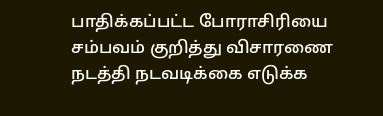பாதிக்கப்பட்ட போராசிரியை சம்பவம் குறித்து விசாரணை நடத்தி நடவடிக்கை எடுக்க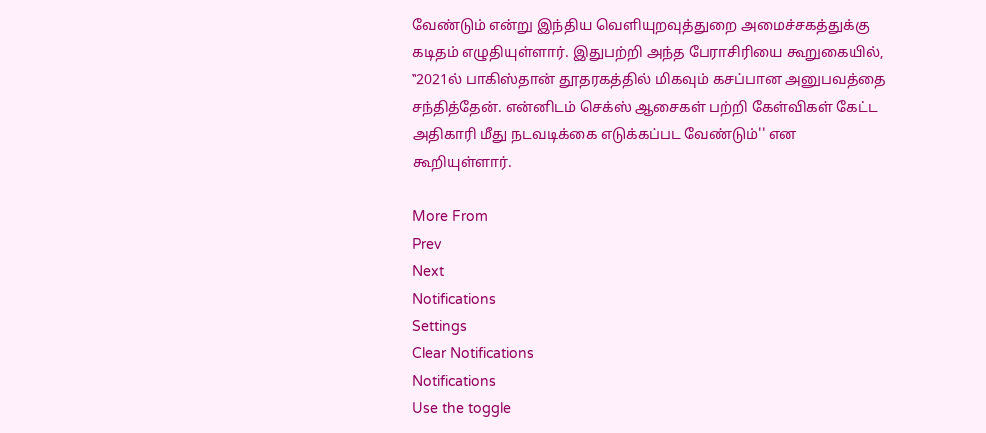வேண்டும் என்று இந்திய வெளியுறவுத்துறை அமைச்சகத்துக்கு கடிதம் எழுதியுள்ளார். இதுபற்றி அந்த பேராசிரியை கூறுகையில், ‛‛2021ல் பாகிஸ்தான் தூதரகத்தில் மிகவும் கசப்பான அனுபவத்தை சந்தித்தேன். என்னிடம் செக்ஸ் ஆசைகள் பற்றி கேள்விகள் கேட்ட அதிகாரி மீது நடவடிக்கை எடுக்கப்பட வேண்டும்'' என கூறியுள்ளார்.

More From
Prev
Next
Notifications
Settings
Clear Notifications
Notifications
Use the toggle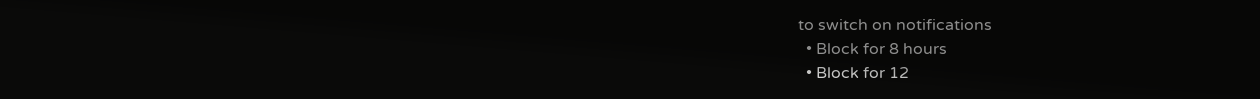to switch on notifications
  • Block for 8 hours
  • Block for 12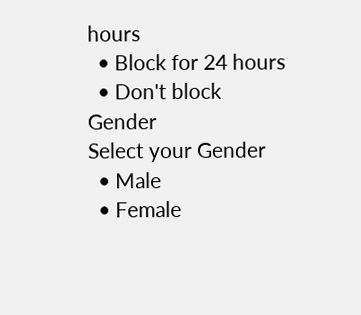hours
  • Block for 24 hours
  • Don't block
Gender
Select your Gender
  • Male
  • Female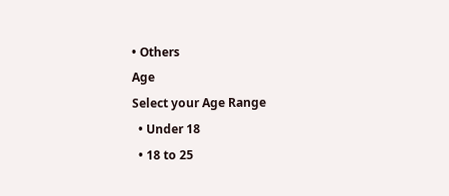• Others
Age
Select your Age Range
  • Under 18
  • 18 to 25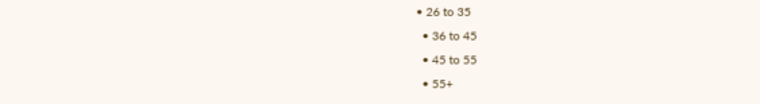• 26 to 35
  • 36 to 45
  • 45 to 55
  • 55+